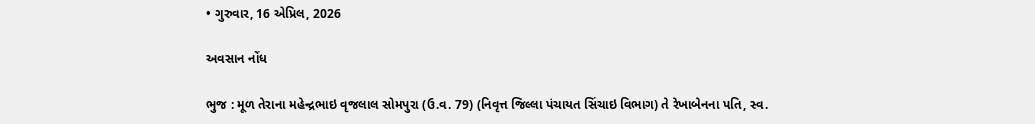• ગુરુવાર, 16 એપ્રિલ, 2026

અવસાન નોંધ

ભુજ : મૂળ તેરાના મહેન્દ્રભાઇ વૃજલાલ સોમપુરા (ઉ.વ. 79) (નિવૃત્ત જિલ્લા પંચાયત સિંચાઇ વિભાગ) તે રેખાબેનના પતિ, સ્વ.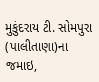મુકુંદરાય ટી. સોમપુરા (પાલીતાણા)ના જમાઇ,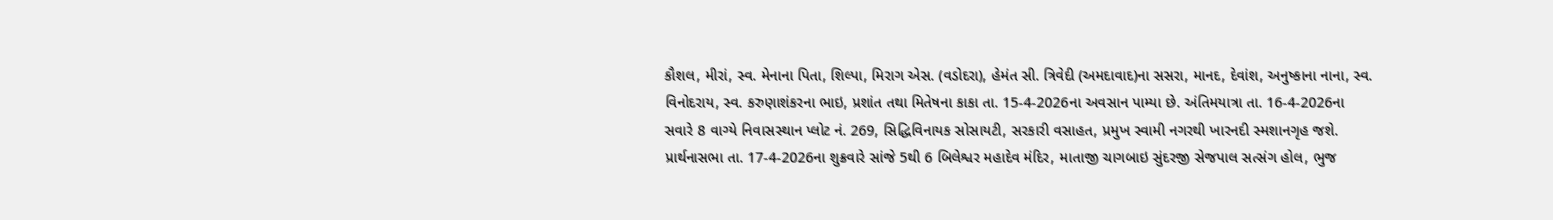કૌશલ, મીરાં, સ્વ. મેનાના પિતા, શિલ્પા, મિરાગ એસ. (વડોદરા), હેમંત સી. ત્રિવેદી (અમદાવાદ)ના સસરા, માનદ, દેવાંશ, અનુષ્કાના નાના, સ્વ. વિનોદરાય, સ્વ. કરુણાશંકરના ભાઇ, પ્રશાંત તથા મિતેષના કાકા તા. 15-4-2026ના અવસાન પામ્યા છે. અંતિમયાત્રા તા. 16-4-2026ના સવારે 8 વાગ્યે નિવાસસ્થાન પ્લોટ નં. 269, સિદ્ધિવિનાયક સોસાયટી, સરકારી વસાહત, પ્રમુખ સ્વામી નગરથી ખારનદી સ્મશાનગૃહ જશે. પ્રાર્થનાસભા તા. 17-4-2026ના શુક્રવારે સાંજે 5થી 6 બિલેશ્વર મહાદેવ મંદિર, માતાજી ચાગબાઇ સુંદરજી સેજપાલ સત્સંગ હોલ, ભુજ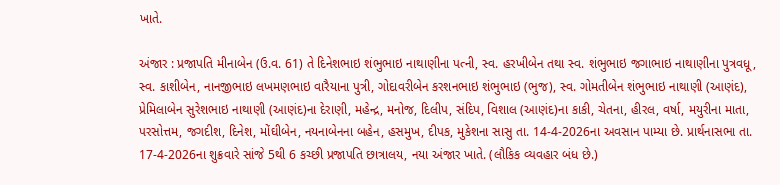ખાતે.

અંજાર : પ્રજાપતિ મીનાબેન (ઉ.વ. 61) તે દિનેશભાઇ શંભુભાઇ નાથાણીના પત્ની, સ્વ. હરખીબેન તથા સ્વ. શંભુભાઇ જગાભાઇ નાથાણીના પુત્રવધૂ, સ્વ. કાશીબેન, નાનજીભાઇ લખમણભાઇ વારૈયાના પુત્રી, ગોદાવરીબેન કરશનભાઇ શંભુભાઇ (ભુજ), સ્વ. ગોમતીબેન શંભુભાઇ નાથાણી (આણંદ), પ્રેમિલાબેન સુરેશભાઇ નાથાણી (આણંદ)ના દેરાણી, મહેન્દ્ર, મનોજ, દિલીપ, સંદિપ, વિશાલ (આણંદ)ના કાકી, ચેતના, હીરલ, વર્ષા, મયુરીના માતા, પરસોત્તમ, જગદીશ, દિનેશ, મોંઘીબેન, નયનાબેનના બહેન, હસમુખ, દીપક, મુકેશના સાસુ તા. 14-4-2026ના અવસાન પામ્યા છે. પ્રાર્થનાસભા તા. 17-4-2026ના શુક્રવારે સાંજે 5થી 6 કચ્છી પ્રજાપતિ છાત્રાલય, નયા અંજાર ખાતે. (લૌકિક વ્યવહાર બંધ છે.)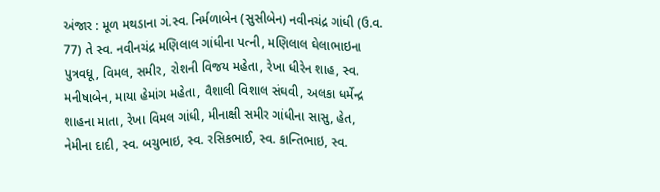અંજાર : મૂળ મથડાના ગં.સ્વ. નિર્મળાબેન (સુસીબેન) નવીનચંદ્ર ગાંધી (ઉ.વ. 77) તે સ્વ. નવીનચંદ્ર મણિલાલ ગાંધીના પત્ની, મણિલાલ ઘેલાભાઇના પુત્રવધૂ, વિમલ, સમીર, રોશની વિજય મહેતા, રેખા ધીરેન શાહ, સ્વ. મનીષાબેન, માયા હેમાંગ મહેતા, વૈશાલી વિશાલ સંઘવી, અલકા ધર્મેન્દ્ર શાહના માતા, રેખા વિમલ ગાંધી, મીનાક્ષી સમીર ગાંધીના સાસુ, હેત, નેમીના દાદી, સ્વ. બચુભાઇ, સ્વ. રસિકભાઈ, સ્વ. કાન્તિભાઇ, સ્વ.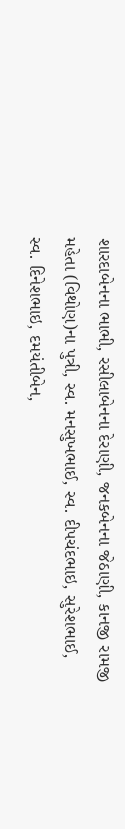શારદાબેનના ભાભી, રસીલાબેનના દેરાણી, જનકબેનના જેઠાણી, કાનજી રામજી મહેતા (વિથોણ)ના પુત્રી, સ્વ. મનસુખભાઈ, સ્વ. દીપચંદભાઇ, સુરેશભાઈ, સ્વ. દિનેશભાઇ, દમયંતીબેન,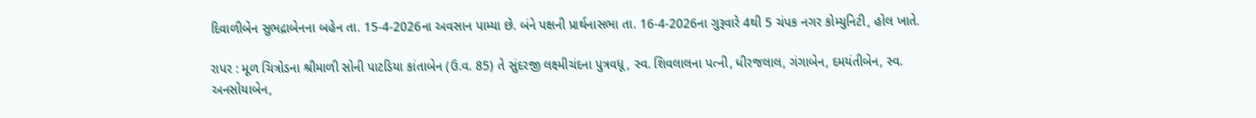દિવાળીબેન સુભદ્રાબેનના બહેન તા. 15-4-2026ના અવસાન પામ્યા છે. બંને પક્ષની પ્રાર્થનાસભા તા. 16-4-2026ના ગુરૂવારે 4થી 5 ચંપક નગર કોમ્યુનિટી, હોલ ખાતે.

રાપર : મૂળ ચિત્રોડના શ્રીમાળી સોની પાટડિયા કાંતાબેન (ઉ.વ. 85) તે સુંદરજી લક્ષ્મીચંદના પુત્રવધૂ, સ્વ. શિવલાલના પત્ની, ધીરજલાલ, ગંગાબેન, દમયંતીબેન, સ્વ. અનસોયાબેન,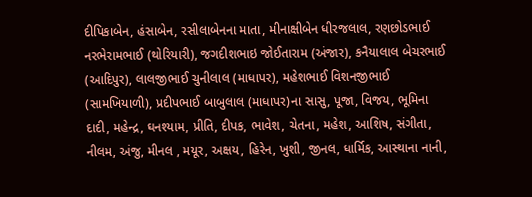દીપિકાબેન, હંસાબેન, રસીલાબેનના માતા, મીનાક્ષીબેન ધીરજલાલ, રણછોડભાઈ નરભેરામભાઈ (થોરિયારી), જગદીશભાઇ જોઈતારામ (અંજાર), કનૈયાલાલ બેચરભાઈ (આદિપુર), લાલજીભાઈ ચુનીલાલ (માધાપર), મહેશભાઈ વિશનજીભાઈ (સામખિયાળી), પ્રદીપભાઈ બાબુલાલ (માધાપર)ના સાસુ, પૂજા, વિજય, ભૂમિના દાદી, મહેન્દ્ર, ઘનશ્યામ, પ્રીતિ, દીપક, ભાવેશ, ચેતના, મહેશ, આશિષ, સંગીતા, નીલમ, અંજુ, મીનલ , મયૂર, અક્ષય, હિરેન, ખુશી, જીનલ, ધાર્મિક, આસ્થાના નાની,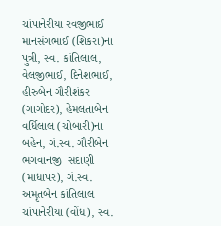ચાંપાનેરીયા રવજીભાઈ માનસંગભાઈ (શિકરા)ના પુત્રી, સ્વ. કાંતિલાલ, વેલજીભાઈ, દિનેશભાઈ, હીરુબેન ગૌરીશંકર (ગાગોદર), હેમલતાબેન વર્ધિલાલ (ચોબારી)ના બહેન, ગં.સ્વ. ગૌરીબેન ભગવાનજી  સદાણી (માધાપર), ગં.સ્વ. અમૃતબેન કાંતિલાલ ચાંપાનેરીયા (વોંધ), સ્વ.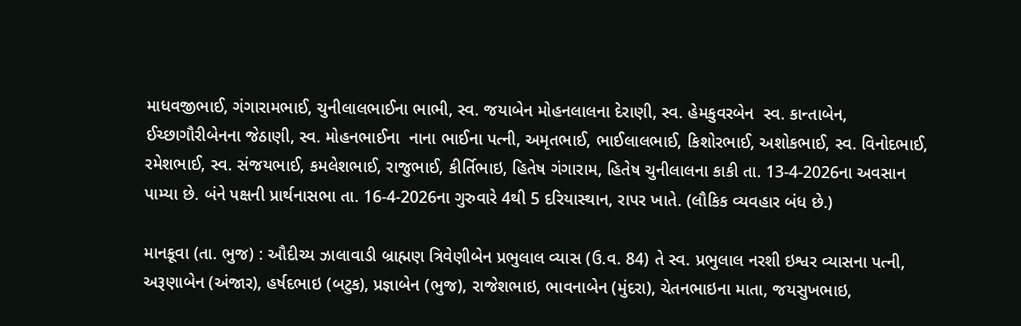માધવજીભાઈ, ગંગારામભાઈ, ચુનીલાલભાઈના ભાભી, સ્વ. જયાબેન મોહનલાલના દેરાણી, સ્વ. હેમકુવરબેન  સ્વ. કાન્તાબેન, ઈચ્છાગૌરીબેનના જેઠાણી, સ્વ. મોહનભાઈના  નાના ભાઈના પત્ની, અમૃતભાઈ, ભાઈલાલભાઈ, કિશોરભાઈ, અશોકભાઈ, સ્વ. વિનોદભાઈ, રમેશભાઈ, સ્વ. સંજયભાઈ, કમલેશભાઈ, રાજુભાઈ, કીર્તિભાઇ, હિતેષ ગંગારામ, હિતેષ ચુનીલાલના કાકી તા. 13-4-2026ના અવસાન પામ્યા છે. બંને પક્ષની પ્રાર્થનાસભા તા. 16-4-2026ના ગુરુવારે 4થી 5 દરિયાસ્થાન, રાપર ખાતે. (લૌકિક વ્યવહાર બંધ છે.)

માનકૂવા (તા. ભુજ) : ઔદીચ્ય ઝાલાવાડી બ્રાહ્મણ ત્રિવેણીબેન પ્રભુલાલ વ્યાસ (ઉ.વ. 84) તે સ્વ. પ્રભુલાલ નરશી ઇશ્વર વ્યાસના પત્ની, અરૂણાબેન (અંજાર), હર્ષદભાઇ (બટુક), પ્રજ્ઞાબેન (ભુજ), રાજેશભાઇ, ભાવનાબેન (મુંદરા), ચેતનભાઇના માતા, જયસુખભાઇ,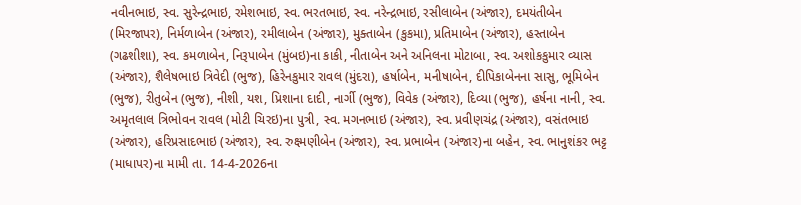નવીનભાઇ, સ્વ. સુરેન્દ્રભાઇ, રમેશભાઇ, સ્વ. ભરતભાઇ, સ્વ. નરેન્દ્રભાઇ, રસીલાબેન (અંજાર), દમયંતીબેન (મિરજાપર), નિર્મળાબેન (અંજાર), રમીલાબેન (અંજાર), મુક્તાબેન (કુકમા), પ્રતિમાબેન (અંજાર), હસ્તાબેન (ગઢશીશા), સ્વ. કમળાબેન, નિરૂપાબેન (મુંબઇ)ના કાકી, નીતાબેન અને અનિલના મોટાબા, સ્વ. અશોકકુમાર વ્યાસ (અંજાર), શૈલેષભાઇ ત્રિવેદી (ભુજ), હિરેનકુમાર રાવલ (મુંદરા), હર્ષાબેન, મનીષાબેન, દીપિકાબેનના સાસુ, ભૂમિબેન (ભુજ), રીતુબેન (ભુજ), નીશી, યશ, પ્રિશાના દાદી, નાર્ગી (ભુજ), વિવેક (અંજાર), દિવ્યા (ભુજ), હર્ષના નાની, સ્વ. અમૃતલાલ ત્રિભોવન રાવલ (મોટી ચિરઇ)ના પુત્રી, સ્વ. મગનભાઇ (અંજાર), સ્વ. પ્રવીણચંદ્ર (અંજાર), વસંતભાઇ (અંજાર), હરિપ્રસાદભાઇ (અંજાર), સ્વ. રુક્ષ્મણીબેન (અંજાર), સ્વ. પ્રભાબેન (અંજાર)ના બહેન, સ્વ. ભાનુશંકર ભટ્ટ (માધાપર)ના મામી તા. 14-4-2026ના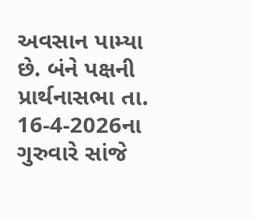અવસાન પામ્યા છે. બંને પક્ષની પ્રાર્થનાસભા તા. 16-4-2026ના ગુરુવારે સાંજે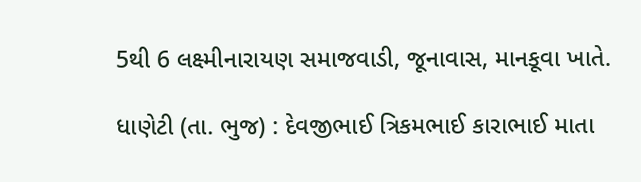5થી 6 લક્ષ્મીનારાયણ સમાજવાડી, જૂનાવાસ, માનકૂવા ખાતે.

ધાણેટી (તા. ભુજ) : દેવજીભાઈ ત્રિકમભાઈ કારાભાઈ માતા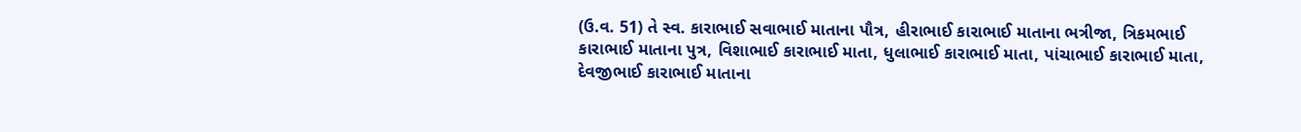(ઉ.વ. 51) તે સ્વ. કારાભાઈ સવાભાઈ માતાના પૌત્ર, હીરાભાઈ કારાભાઈ માતાના ભત્રીજા, ત્રિકમભાઈ કારાભાઈ માતાના પુત્ર, વિશાભાઈ કારાભાઈ માતા, ધુલાભાઈ કારાભાઈ માતા, પાંચાભાઈ કારાભાઈ માતા, દેવજીભાઈ કારાભાઈ માતાના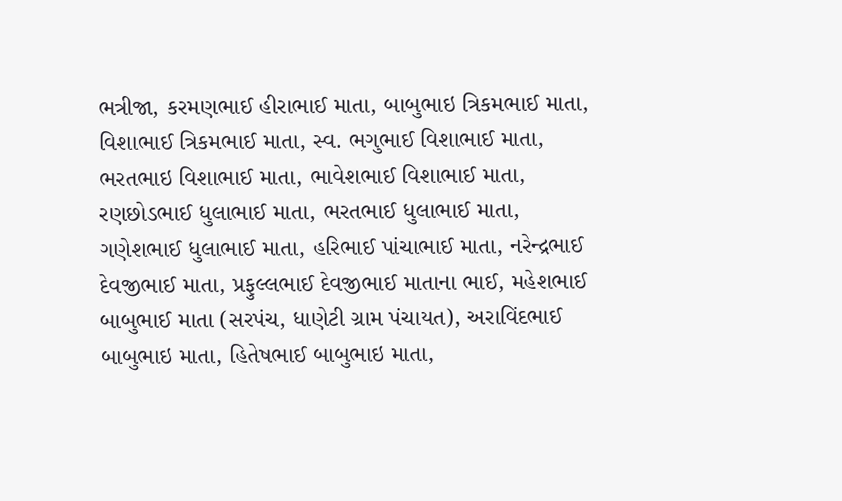ભત્રીજા, કરમણભાઈ હીરાભાઈ માતા, બાબુભાઇ ત્રિકમભાઈ માતા, વિશાભાઈ ત્રિકમભાઈ માતા, સ્વ. ભગુભાઈ વિશાભાઈ માતા, ભરતભાઇ વિશાભાઈ માતા, ભાવેશભાઈ વિશાભાઈ માતા, રણછોડભાઈ ધુલાભાઈ માતા, ભરતભાઈ ધુલાભાઈ માતા, ગણેશભાઈ ધુલાભાઈ માતા, હરિભાઈ પાંચાભાઈ માતા, નરેન્દ્રભાઈ દેવજીભાઈ માતા, પ્રફુલ્લભાઈ દેવજીભાઈ માતાના ભાઈ, મહેશભાઈ બાબુભાઈ માતા (સરપંચ, ધાણેટી ગ્રામ પંચાયત), અરાવિંદભાઈ બાબુભાઇ માતા, હિતેષભાઈ બાબુભાઇ માતા,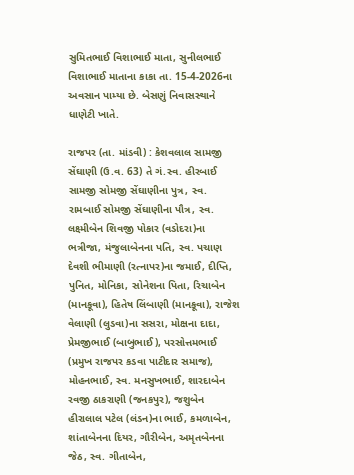સુમિતભાઈ વિશાભાઈ માતા, સુનીલભાઈ વિશાભાઈ માતાના કાકા તા. 15-4-2026ના અવસાન પામ્યા છે. બેસણું નિવાસસ્થાને ધાણેટી ખાતે.

રાજપર (તા. માંડવી) : કેશવલાલ સામજી સેંઘાણી (ઉ.વ. 63) તે ગં.સ્વ. હીરબાઈ સામજી સોમજી સેંઘાણીના પુત્ર, સ્વ. રામબાઈ સોમજી સેંઘાણીના પૌત્ર, સ્વ. લક્ષ્મીબેન શિવજી પોકાર (વડોદરા)ના ભત્રીજા, મંજુલાબેનના પતિ, સ્વ. પચાણ દેવશી ભીમાણી (રત્નાપર)ના જમાઈ, દીપ્તિ, પુનિત, મોનિકા, સોનેશના પિતા, રિચાબેન (માનકૂવા), હિતેષ લિંબાણી (માનકૂવા), રાજેશ વેલાણી (લુડવા)ના સસરા, મોક્ષના દાદા, પ્રેમજીભાઈ (બાબુભાઈ), પરસોત્તમભાઈ (પ્રમુખ રાજપર કડવા પાટીદાર સમાજ), મોહનભાઈ, સ્વ. મનસુખભાઈ, શારદાબેન રવજી ઠાકરાણી (જનકપુર), જશુબેન હીરાલાલ પટેલ (લંડન)ના ભાઈ, કમળાબેન, શાંતાબેનના દિયર, ગૌરીબેન, અમૃતબેનના જેઠ, સ્વ. ગીતાબેન,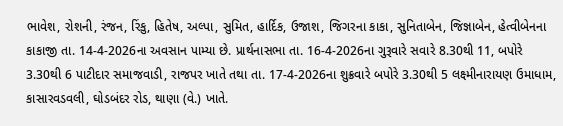ભાવેશ, રોશની, રંજન, રિંકુ, હિતેષ, અલ્પા, સુમિત, હાર્દિક, ઉજાશ, જિગરના કાકા, સુનિતાબેન, જિજ્ઞાબેન, હેત્વીબેનના કાકાજી તા. 14-4-2026ના અવસાન પામ્યા છે. પ્રાર્થનાસભા તા. 16-4-2026ના ગુરૂવારે સવારે 8.30થી 11, બપોરે 3.30થી 6 પાટીદાર સમાજવાડી, રાજપર ખાતે તથા તા. 17-4-2026ના શુક્રવારે બપોરે 3.30થી 5 લક્ષ્મીનારાયણ ઉમાધામ, કાસારવડવલી, ઘોડબંદર રોડ, થાણા (વે.) ખાતે.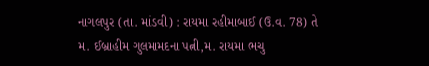નાગલપુર (તા. માંડવી) : રાયમા રહીમાબાઈ (ઉ.વ. 78) તે મ. ઈબ્રાહીમ ગુલમામદના પત્ની,મ. રાયમા ભચુ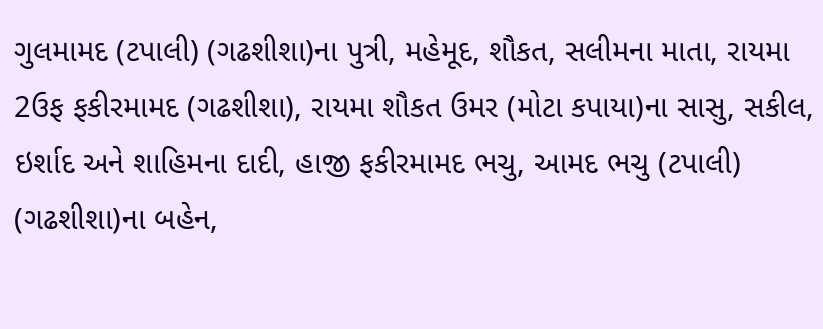ગુલમામદ (ટપાલી) (ગઢશીશા)ના પુત્રી, મહેમૂદ, શૌકત, સલીમના માતા, રાયમા 2ઉફ ફકીરમામદ (ગઢશીશા), રાયમા શૌકત ઉમર (મોટા કપાયા)ના સાસુ, સકીલ, ઇર્શાદ અને શાહિમના દાદી, હાજી ફકીરમામદ ભચુ, આમદ ભચુ (ટપાલી) (ગઢશીશા)ના બહેન,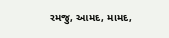રમજુ, આમદ, મામદ,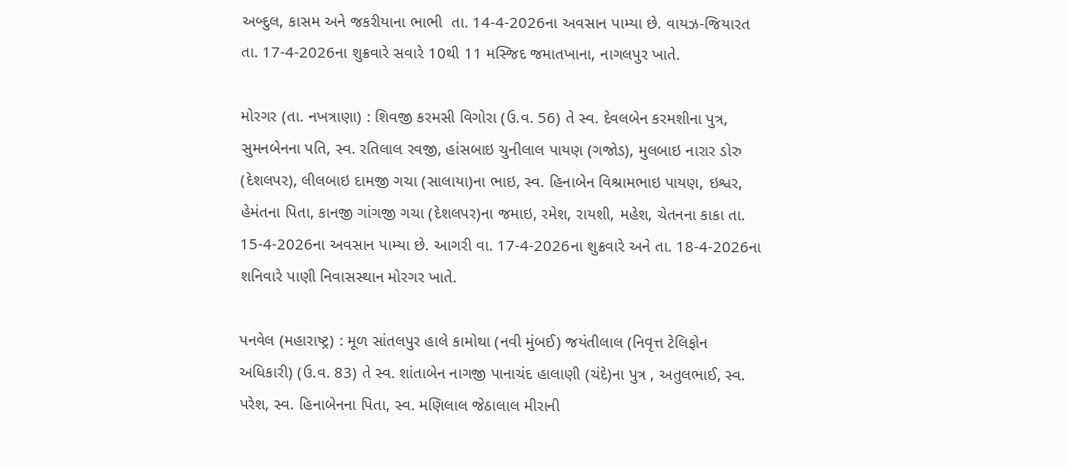અબ્દુલ, કાસમ અને જકરીયાના ભાભી  તા. 14-4-2026ના અવસાન પામ્યા છે. વાયઝ-જિયારત તા. 17-4-2026ના શુક્રવારે સવારે 10થી 11 મસ્જિદ જમાતખાના, નાગલપુર ખાતે.

મોરગર (તા. નખત્રાણા) : શિવજી કરમસી વિગોરા (ઉ.વ. 56) તે સ્વ. દેવલબેન કરમશીના પુત્ર, સુમનબેનના પતિ, સ્વ. રતિલાલ રવજી, હાંસબાઇ ચુનીલાલ પાયણ (ગજોડ), મુલબાઇ નારાર ડોરુ (દેશલપર), લીલબાઇ દામજી ગચા (સાલાયા)ના ભાઇ, સ્વ. હિનાબેન વિશ્રામભાઇ પાયણ, ઇશ્વર, હેમંતના પિતા, કાનજી ગાંગજી ગચા (દેશલપર)ના જમાઇ, રમેશ, રાયશી, મહેશ, ચેતનના કાકા તા. 15-4-2026ના અવસાન પામ્યા છે. આગરી વા. 17-4-2026ના શુક્રવારે અને તા. 18-4-2026ના શનિવારે પાણી નિવાસસ્થાન મોરગર ખાતે.

પનવેલ (મહારાષ્ટ્ર) : મૂળ સાંતલપુર હાલે કામોથા (નવી મુંબઈ) જયંતીલાલ (નિવૃત્ત ટેલિફોન અધિકારી) (ઉ.વ. 83) તે સ્વ. શાંતાબેન નાગજી પાનાચંદ હાલાણી (ચંદે)ના પુત્ર , અતુલભાઈ, સ્વ. પરેશ, સ્વ. હિનાબેનના પિતા, સ્વ. મણિલાલ જેઠાલાલ મીરાની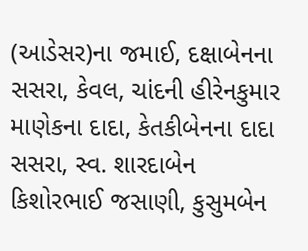(આડેસર)ના જમાઈ, દક્ષાબેનના સસરા, કેવલ, ચાંદની હીરેનકુમાર માણેકના દાદા, કેતકીબેનના દાદા સસરા, સ્વ. શારદાબેન કિશોરભાઈ જસાણી, કુસુમબેન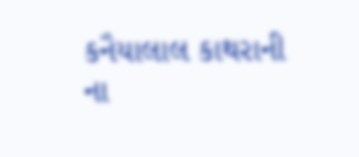કનૈયાલાલ કાથરાની ના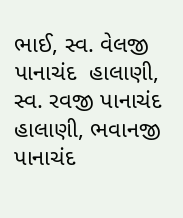ભાઈ, સ્વ. વેલજી પાનાચંદ  હાલાણી, સ્વ. રવજી પાનાચંદ હાલાણી, ભવાનજી પાનાચંદ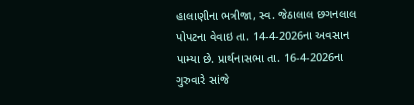હાલાણીના ભત્રીજા, સ્વ. જેઠાલાલ છગનલાલ પોપટના વેવાઇ તા. 14-4-2026ના અવસાન પામ્યા છે. પ્રાર્થનાસભા તા. 16-4-2026ના ગુરુવારે સાંજે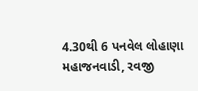4.30થી 6 પનવેલ લોહાણા મહાજનવાડી, રવજી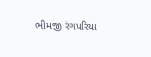ભીમજી રંગપરિયા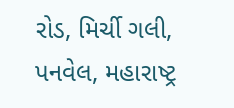રોડ, મિર્ચી ગલી, પનવેલ, મહારાષ્ટ્ર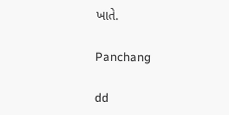ખાતે.

Panchang

dd